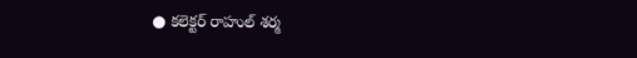● కలెక్టర్ రాహుల్ శర్మ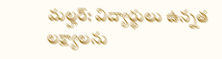మల్హర్: విద్యార్థులు ఉన్నత లక్ష్యాలను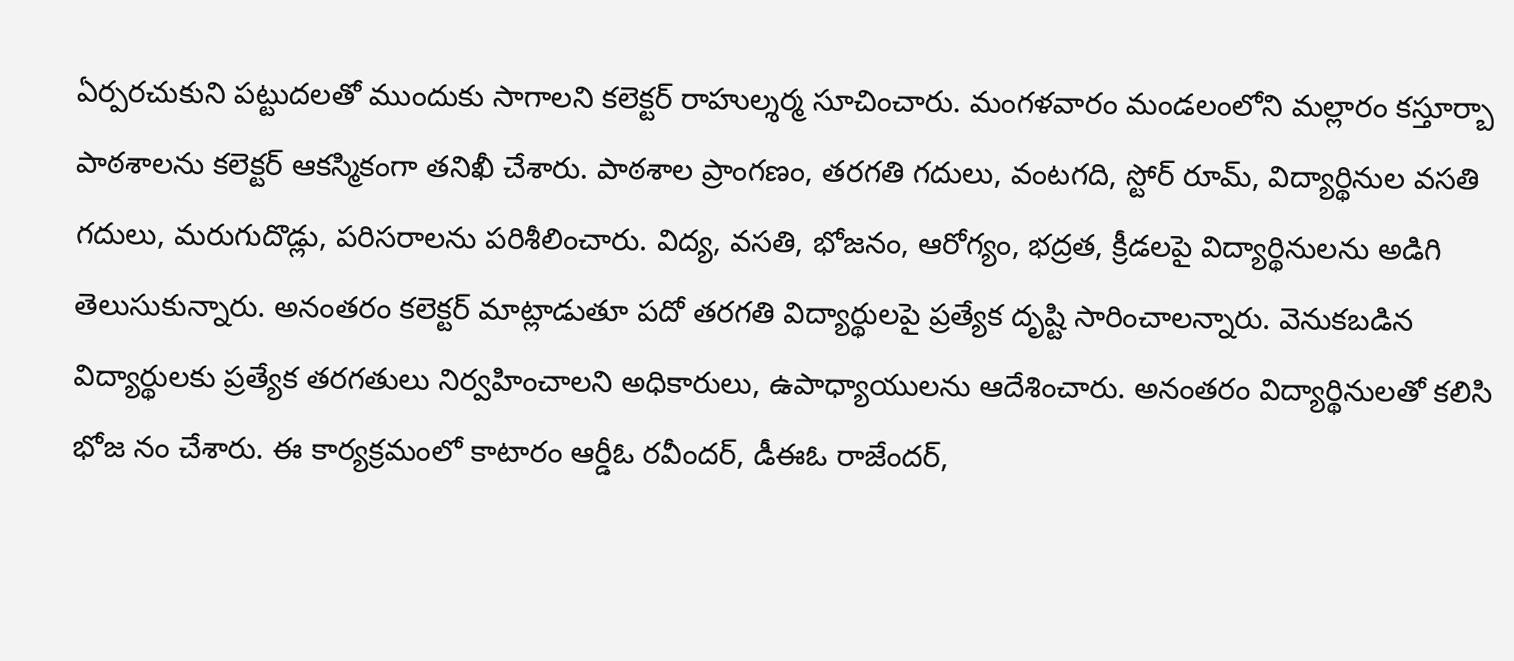ఏర్పరచుకుని పట్టుదలతో ముందుకు సాగాలని కలెక్టర్ రాహుల్శర్మ సూచించారు. మంగళవారం మండలంలోని మల్లారం కస్తూర్బా పాఠశాలను కలెక్టర్ ఆకస్మికంగా తనిఖీ చేశారు. పాఠశాల ప్రాంగణం, తరగతి గదులు, వంటగది, స్టోర్ రూమ్, విద్యార్థినుల వసతి గదులు, మరుగుదొడ్లు, పరిసరాలను పరిశీలించారు. విద్య, వసతి, భోజనం, ఆరోగ్యం, భద్రత, క్రీడలపై విద్యార్థినులను అడిగి తెలుసుకున్నారు. అనంతరం కలెక్టర్ మాట్లాడుతూ పదో తరగతి విద్యార్థులపై ప్రత్యేక దృష్టి సారించాలన్నారు. వెనుకబడిన విద్యార్థులకు ప్రత్యేక తరగతులు నిర్వహించాలని అధికారులు, ఉపాధ్యాయులను ఆదేశించారు. అనంతరం విద్యార్థినులతో కలిసి భోజ నం చేశారు. ఈ కార్యక్రమంలో కాటారం ఆర్డీఓ రవీందర్, డీఈఓ రాజేందర్,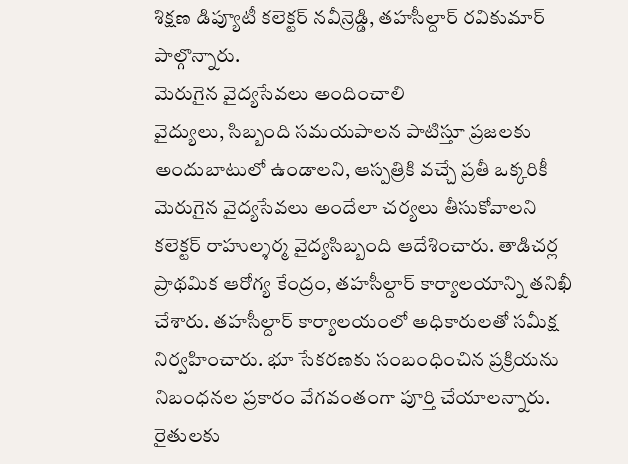శిక్షణ డిప్యూటీ కలెక్టర్ నవీన్రెడ్డి, తహసీల్దార్ రవికుమార్ పాల్గొన్నారు.
మెరుగైన వైద్యసేవలు అందించాలి
వైద్యులు, సిబ్బంది సమయపాలన పాటిస్తూ ప్రజలకు అందుబాటులో ఉండాలని, ఆస్పత్రికి వచ్చే ప్రతీ ఒక్కరికీ మెరుగైన వైద్యసేవలు అందేలా చర్యలు తీసుకోవాలని కలెక్టర్ రాహుల్శర్మ వైద్యసిబ్బంది ఆదేశించారు. తాడిచర్ల ప్రాథమిక ఆరోగ్య కేంద్రం, తహసీల్దార్ కార్యాలయాన్ని తనిఖీ చేశారు. తహసీల్దార్ కార్యాలయంలో అధికారులతో సమీక్ష నిర్వహించారు. భూ సేకరణకు సంబంధించిన ప్రక్రియను నిబంధనల ప్రకారం వేగవంతంగా పూర్తి చేయాలన్నారు. రైతులకు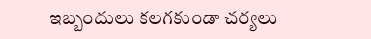ఇబ్బందులు కలగకుండా చర్యలు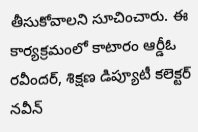తీసుకోవాలని సూచించారు. ఈ కార్యక్రమంలో కాటారం ఆర్డీఓ రవీందర్, శిక్షణ డిప్యూటీ కలెక్టర్ నవీన్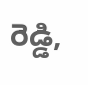రెడ్డి,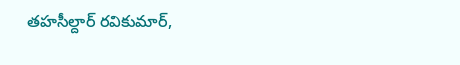తహసీల్దార్ రవికుమార్,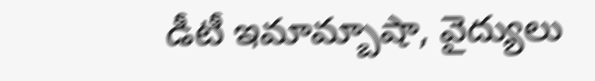డీటీ ఇమామ్బాషా, వైద్యులు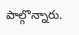పాల్గొన్నారు.